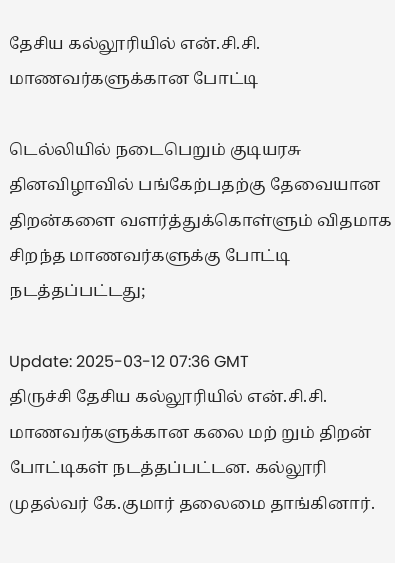தேசிய கல்லூரியில் என்.சி.சி. மாணவர்களுக்கான போட்டி

டெல்லியில் நடைபெறும் குடியரசு தினவிழாவில் பங்கேற்பதற்கு தேவையான திறன்களை வளர்த்துக்கொள்ளும் விதமாக சிறந்த மாணவர்களுக்கு போட்டி நடத்தப்பட்டது;

Update: 2025-03-12 07:36 GMT
திருச்சி தேசிய கல்லூரியில் என்.சி.சி. மாணவர்களுக்கான கலை மற் றும் திறன் போட்டிகள் நடத்தப்பட்டன. கல்லூரி முதல்வர் கே.குமார் தலைமை தாங்கினார்.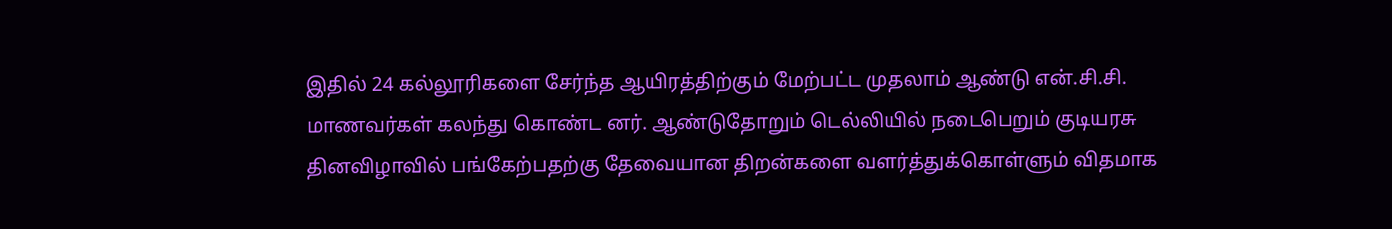இதில் 24 கல்லூரிகளை சேர்ந்த ஆயிரத்திற்கும் மேற்பட்ட முதலாம் ஆண்டு என்.சி.சி. மாணவர்கள் கலந்து கொண்ட னர். ஆண்டுதோறும் டெல்லியில் நடைபெறும் குடியரசு தினவிழாவில் பங்கேற்பதற்கு தேவையான திறன்களை வளர்த்துக்கொள்ளும் விதமாக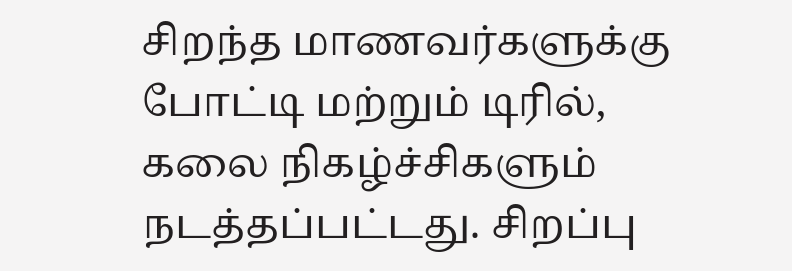சிறந்த மாணவர்களுக்கு போட்டி மற்றும் டிரில், கலை நிகழ்ச்சிகளும் நடத்தப்பட்டது. சிறப்பு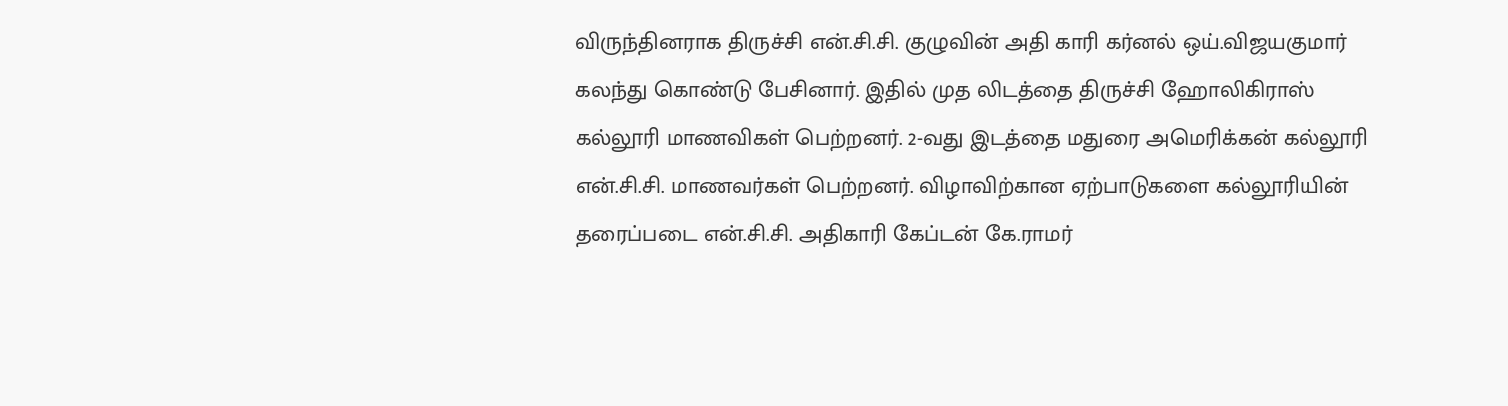விருந்தினராக திருச்சி என்.சி.சி. குழுவின் அதி காரி கர்னல் ஒய்.விஜயகுமார் கலந்து கொண்டு பேசினார். இதில் முத லிடத்தை திருச்சி ஹோலிகிராஸ் கல்லூரி மாணவிகள் பெற்றனர். 2-வது இடத்தை மதுரை அமெரிக்கன் கல்லூரி என்.சி.சி. மாணவர்கள் பெற்றனர். விழாவிற்கான ஏற்பாடுகளை கல்லூரியின் தரைப்படை என்.சி.சி. அதிகாரி கேப்டன் கே.ராமர்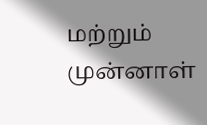மற்றும் முன்னாள்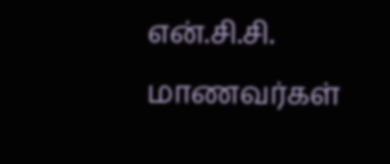என்.சி.சி. மாணவர்கள்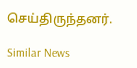செய்திருந்தனர்.

Similar News